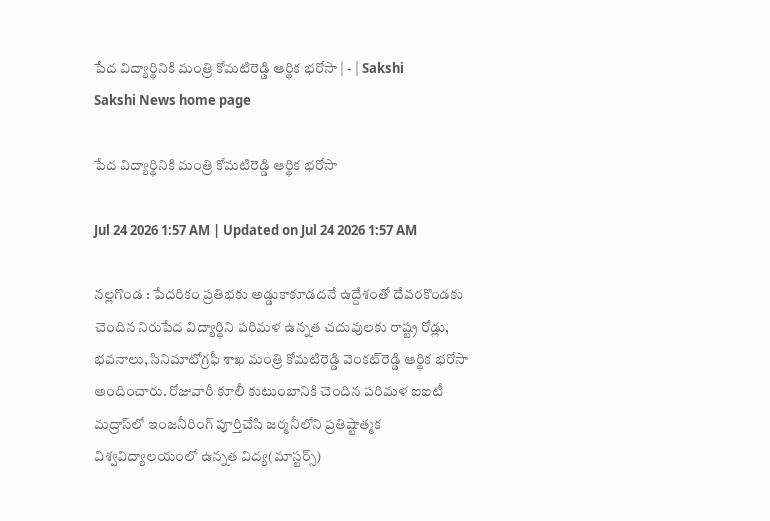పేద విద్యార్థినికి మంత్రి కోమటిరెడ్డి ఆర్థిక భరోసా | - | Sakshi
Sakshi News home page

పేద విద్యార్థినికి మంత్రి కోమటిరెడ్డి ఆర్థిక భరోసా

Jul 24 2026 1:57 AM | Updated on Jul 24 2026 1:57 AM

నల్లగొండ : పేదరికం ప్రతిభకు అడ్డుకాకూడదనే ఉద్దేశంతో దేవరకొండకు చెందిన నిరుపేద విద్యార్థిని పరిమళ ఉన్నత చదువులకు రాష్ట్ర రోడ్లు, భవనాలు, సినిమాటోగ్రఫీ శాఖ మంత్రి కోమటిరెడ్డి వెంకట్‌రెడ్డి ఆర్థిక భరోసా అందించారు. రోజువారీ కూలీ కుటుంబానికి చెందిన పరిమళ ఐఐటీ మద్రాస్‌లో ఇంజనీరింగ్‌ పూర్తిచేసి జర్మనీలోని ప్రతిష్టాత్మక విశ్వవిద్యాలయంలో ఉన్నత విద్య(మాస్టర్స్‌)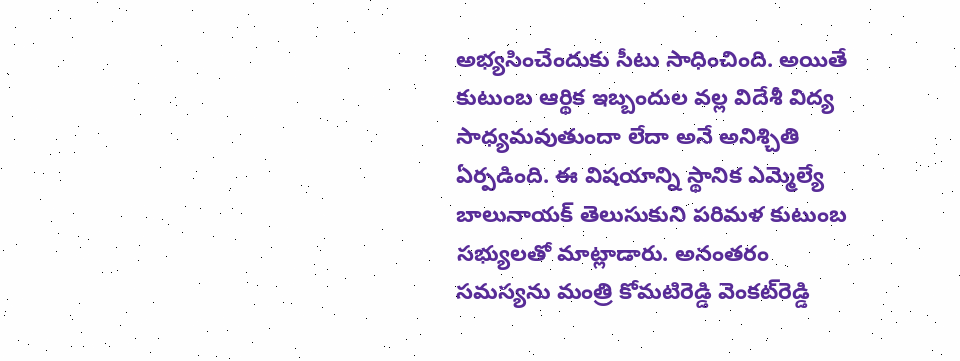అభ్యసించేందుకు సీటు సాధించింది. అయితే కుటుంబ ఆర్థిక ఇబ్బందుల వల్ల విదేశీ విద్య సాధ్యమవుతుందా లేదా అనే అనిశ్చితి ఏర్పడింది. ఈ విషయాన్ని స్థానిక ఎమ్మెల్యే బాలునాయక్‌ తెలుసుకుని పరిమళ కుటుంబ సభ్యులతో మాట్లాడారు. అనంతరం సమస్యను మంత్రి కోమటిరెడ్డి వెంకట్‌రెడ్డి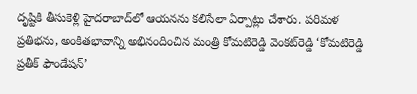దృష్టికి తీసుకెళ్లి హైదరాబాద్‌లో ఆయనను కలిసేలా ఏర్పాట్లు చేశారు. పరిమళ ప్రతిభను, అంకితభావాన్ని అభినందించిన మంత్రి కోమటిరెడ్డి వెంకట్‌రెడ్డి ‘కోమటిరెడ్డి ప్రతీక్‌ ఫౌండేషన్‌’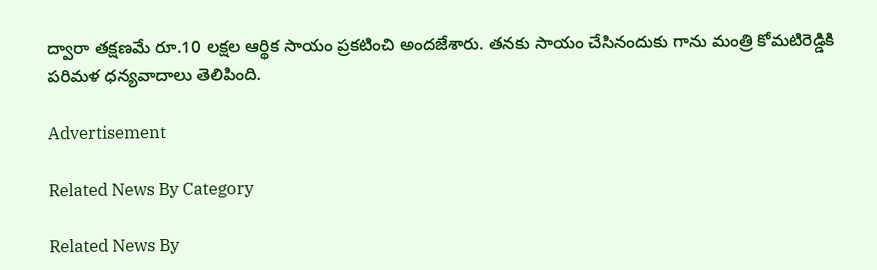ద్వారా తక్షణమే రూ.10 లక్షల ఆర్థిక సాయం ప్రకటించి అందజేశారు. తనకు సాయం చేసినందుకు గాను మంత్రి కోమటిరెడ్డికి పరిమళ ధన్యవాదాలు తెలిపింది.

Advertisement

Related News By Category

Related News By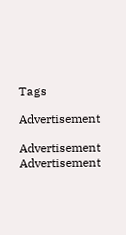Tags

Advertisement

Advertisement
Advertisement